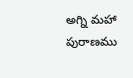అగ్ని మహా పురాణము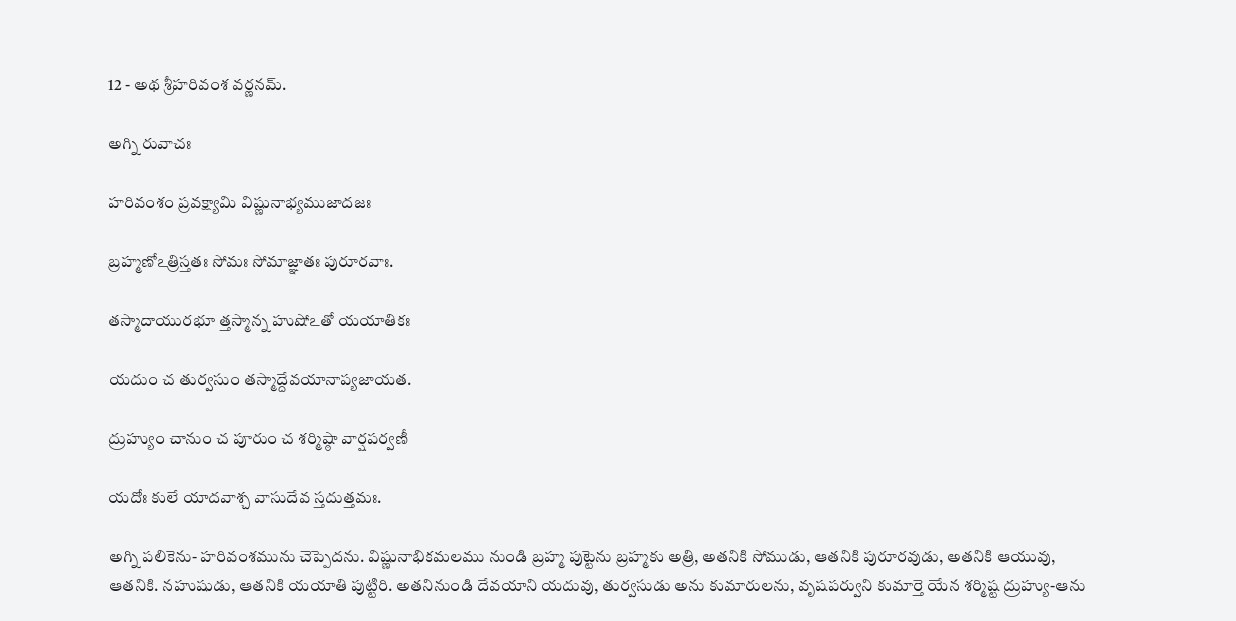12 - అథ శ్రీహరివంశ వర్ణనమ్.

అగ్ని రువాచః

హరివంశం ప్రవక్ష్యామి విష్ణునాభ్యముజాదజః

బ్రహ్మణోఽత్రిస్తతః సోమః సోమాజ్ఞాతః పురూరవాః.

తస్మాదాయురభూ త్తస్మాన్న హుషోఽతో యయాతికః

యదుం చ తుర్వసుం తస్మాద్దేవయానాప్యజాయత.

ద్రుహ్యుం చానుం చ పూరుం చ శర్మిష్ఠా వార్షపర్వణీ

యదోః కులే యాదవాశ్చ వాసుదేవ స్తదుత్తమః.

అగ్ని పలికెను- హరివంశమును చెప్పెదను. విష్ణునాభికమలము నుండి బ్రహ్మ పుట్టెను బ్రహ్మకు అత్రి, అతనికి సోముడు, ఆతనికి పురూరవుడు, అతనికి ఆయువు, ఆతనికి. నహుషుడు, ఆతనికి యయాతి పుట్టిరి. అతనినుండి దేవయాని యదువు, తుర్వసుడు అను కుమారులను, వృషపర్వుని కుమార్తె యేన శర్మిష్ట ద్రుహ్యు-ఆను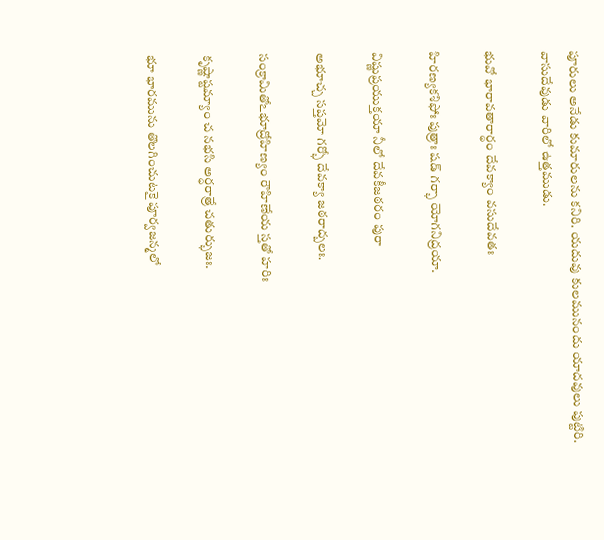పూరులు అనేడు కుమారులను కనిరి. యదువు కులమునందు యాదవులు పుట్టిరి. వాసుదేవుడు వారిలో ఉత్తముడు.

భువో భారావతారార్థం దేవక్యాం వసుదేవతః

హిరణ్యకశిఫోః పుత్రాః షడ్ గర్భా యోగనిద్రయా.

విష్ణుప్రయుక్తయా నీలో దేవకీజఠరం పురా

అభూచ్చ సప్తమో గర్భో దేవక్యా జఠరాద్బలః.

సంక్రామితోఽభూద్రోహిణ్యం రౌహిణేయ స్తతో హరిః

కృష్ణాష్టమ్యాం చ నభసి అర్ధరాత్రే చతుర్భుజః.

భూ భారమును తొలగించుటకై పూర్వజన్మలో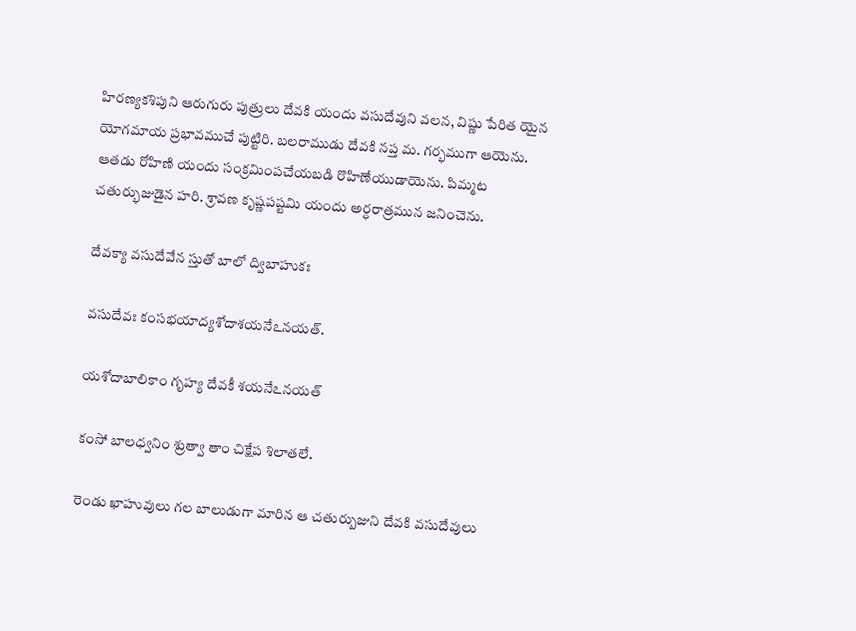హిరణ్యకశిపుని ఆరుగురు పుత్రులు దేవకి యందు వసుదేవుని వలన, విష్ణు పేరిత యైన యోగమాయ ప్రభావముచే పుట్టిరి. బలరాముడు దేవకి నప్త మ. గర్భముగా ఆయెను. ఆతడు రోహిణి యందు సంక్రమింపచేయబడి రొహిణేయుడాయెను. పిమ్మట చతుర్భుజుడైన హరి. శ్రావణ కృష్ణపష్టమి యందు అర్ధరాత్రమున జనించెను.

దేవక్యా వసుదేవేన స్తుతో బాలో ద్విబాహుకః

వసుదేవః కంసభయాద్యశోదాశయనేఽనయత్.

యశోదాబాలికాం గృహ్య దేవకీ శయనేఽనయత్

కంసో బాలధ్వనిం శ్రుత్వా తాం చిక్షేప శిలాతలే.

రెండు ఖాహువులు గల బాలుడుగా మారిన ఆ చతుర్బుజుని దేవకి వసుదేవులు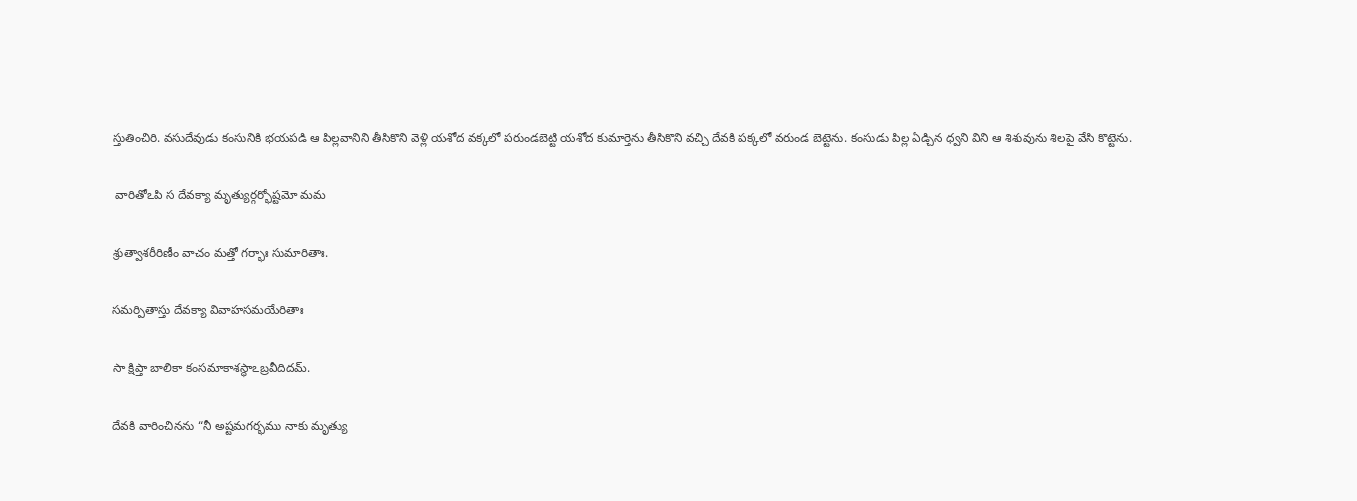స్తుతించిరి. వసుదేవుడు కంసునికి భయపడి ఆ పిల్లవానిని తీసికొని వెళ్లి యశోద వక్కలో పరుండబెట్టి యశోద కుమార్తెను తీసికొని వచ్చి దేవకి పక్కలో వరుండ బెట్టెను. కంసుడు పిల్ల ఏడ్చిన ధ్వని విని ఆ శిశువును శిలపై వేసి కొట్టెను.

 వారితోఽపి స దేవక్యా మృత్యుర్గర్భోష్టమో మమ

శ్రుత్వాశరీరిణీం వాచం మత్తో గర్భాః సుమారితాః.

సమర్పితాస్తు దేవక్యా వివాహసమయేరితాః

సా క్షిప్తా బాలికా కంసమాకాశస్థాఽబ్రవీదిదమ్.

దేవకి వారించినను “నీ అష్టమగర్భము నాకు మృత్యు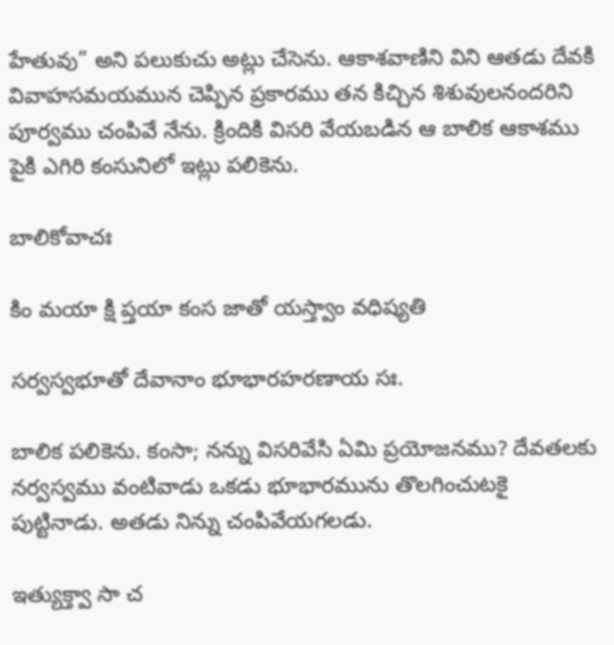హేతువు” అని పలుకుచు అట్లు చేసెను. ఆకాశవాణిని విని ఆతడు దేవకి వివాహసమయమున చెప్పిన ప్రకారము తన కిచ్చిన శిశువులనందరిని పూర్వము చంపివే నేను. క్రిందికి విసరి వేయబడిన ఆ బాలిక ఆకాశము పైకి ఎగిరి కంసునిలో ఇట్లు పలికెను.

బాలికోవాచః

కిం మయా క్షి ప్తయా కంస జాతో యస్త్వాం వధిష్యతి

సర్వస్వభూతో దేవానాం భూభారహరణాయ సః.

బాలిక పలికెను. కంసా; నన్ను విసరివేసి ఏమి ప్రయోజనము? దేవతలకు నర్వస్వము వంటివాడు ఒకడు భూభారమును తొలగించుటకై పుట్టినాడు. అతడు నిన్ను చంపివేయగలడు.

ఇత్యుక్త్వా సా చ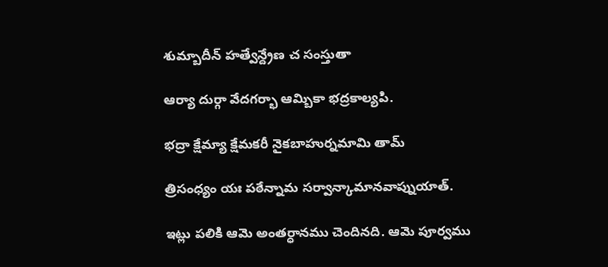శుమ్బాదీన్ హత్వేన్ద్రేణ చ సంస్తుతా

ఆర్యా దుర్గా వేదగర్భా ఆమ్బికా భద్రకాల్యపి.

భద్రా క్షేమ్యా క్షేమకరీ నైకబాహుర్నమామి తామ్

త్రిసంధ్యం యః పఠేన్నామ సర్వాన్కామానవాప్నుయాత్.

ఇట్లు పలికి ఆమె అంతర్ధానము చెందినది. ఆమె పూర్వము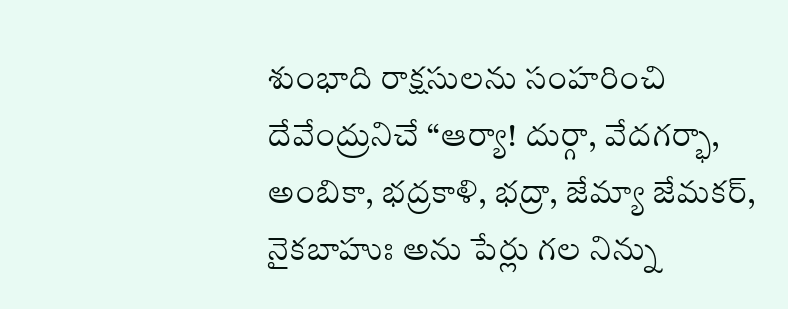శుంభాది రాక్షసులను సంహరించి దేవేంద్రునిచే “ఆర్యా! దుర్గా, వేదగర్భా, అంబికా, భద్రకాళి, భద్రా, జేమ్యా జేమకర్, నైకబాహుః అను పేర్లు గల నిన్ను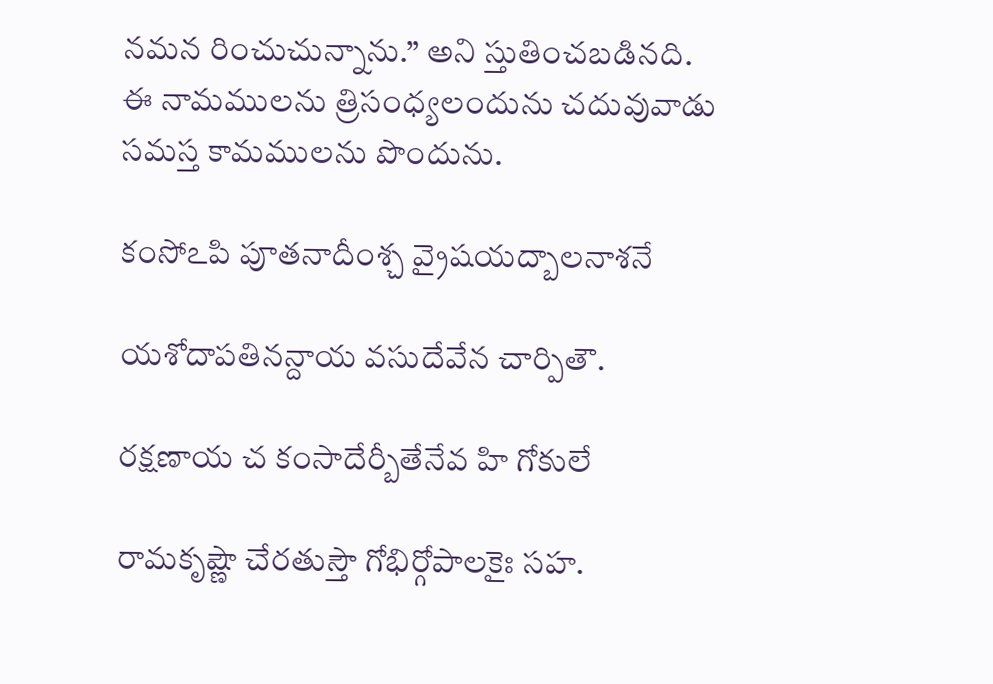నమన రించుచున్నాను.” అని స్తుతించబడినది. ఈ నామములను త్రిసంధ్యలందును చదువువాడు సమస్త కామములను పొందును.

కంసోఽపి పూతనాదీంశ్చ వ్రైషయద్బాలనాశనే

యశోదాపతినన్దాయ వసుదేవేన చార్పితౌ.

రక్షణాయ చ కంసాదేర్బీతేనేవ హి గోకులే

రామకృష్ణౌ చేరతుస్తౌ గోభిర్గోపాలకైః సహ.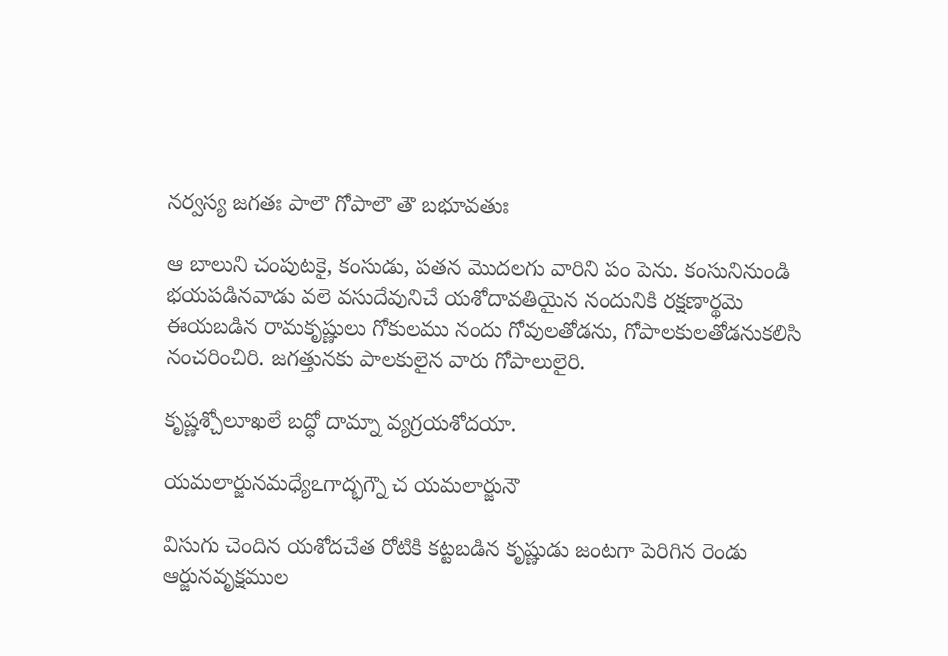నర్వస్య జగతః పాలౌ గోపాలౌ తౌ బభూవతుః

ఆ బాలుని చంపుటకై, కంసుడు, పతన మొదలగు వారిని పం పెను. కంసునినుండి భయపడినవాడు వలె వసుదేవునిచే యశోదావతియైన నందునికి రక్షణార్థమె ఈయబడిన రామకృష్ణులు గోకులము నందు గోవులతోడను, గోపాలకులతోడనుకలిసి నంచరించిరి. జగత్తునకు పాలకులైన వారు గోపాలులైరి.

కృష్ణశ్చోలూఖలే బద్ధో దామ్నా వ్యగ్రయశోదయా.

యమలార్జునమధ్యేఽగాద్భగ్నౌ చ యమలార్జునౌ

విసుగు చెందిన యశోదచేత రోటికి కట్టబడిన కృష్ణుడు జంటగా పెరిగిన రెండు ఆర్జునవృక్షముల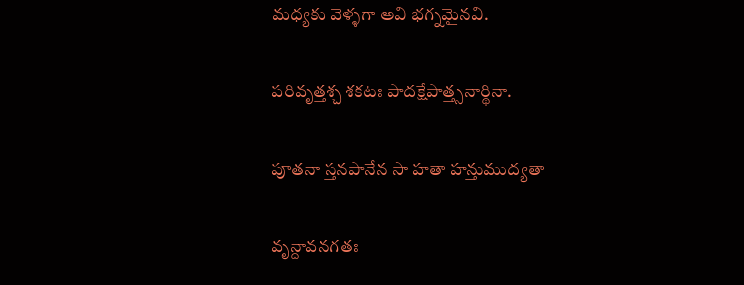మధ్యకు వెళ్ళగా అవి భగ్నమైనవి.

పరివృత్తశ్చ శకటః పాదక్షేపాత్త్సనార్థినా.

పూతనా స్తనపానేన సా హతా హన్తుముద్యతా

వృన్దావనగతః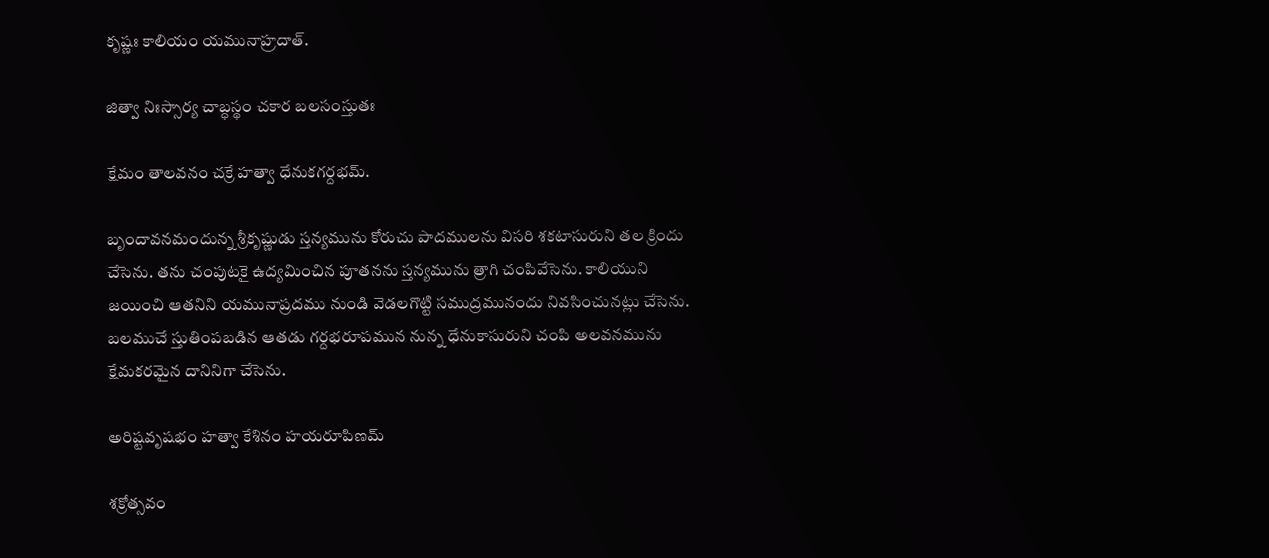కృష్ణః కాలియం యమునాహ్రదాత్.

జిత్వా నిఃస్సార్య చాబ్ధస్థం చకార బలసంస్తుతః

క్షేమం తాలవనం చక్రే హత్వా ధేనుకగర్దభమ్.

బృందావనమందున్న శ్రీకృష్ణుడు స్తన్యమును కోరుచు పాదములను విసరి శకటాసురుని తల క్రిందు చేసెను. తను చంపుటకై ఉద్యమించిన పూతనను స్తన్యమును త్రాగి చంపివేసెను. కాలియుని జయించి ఆతనిని యమునాప్రదము నుండి వెడలగొట్టి సముద్రమునందు నివసించునట్లు చేసెను. బలముచే స్తుతింపబడిన ఆతడు గర్దభరూపమున నున్న ధేనుకాసురుని చంపి అలవనమును క్షేమకరమైన దానినిగా చేసెను.

అరిష్టవృషభం హత్వా కేశినం హయరూపిణమ్

శక్రోత్సవం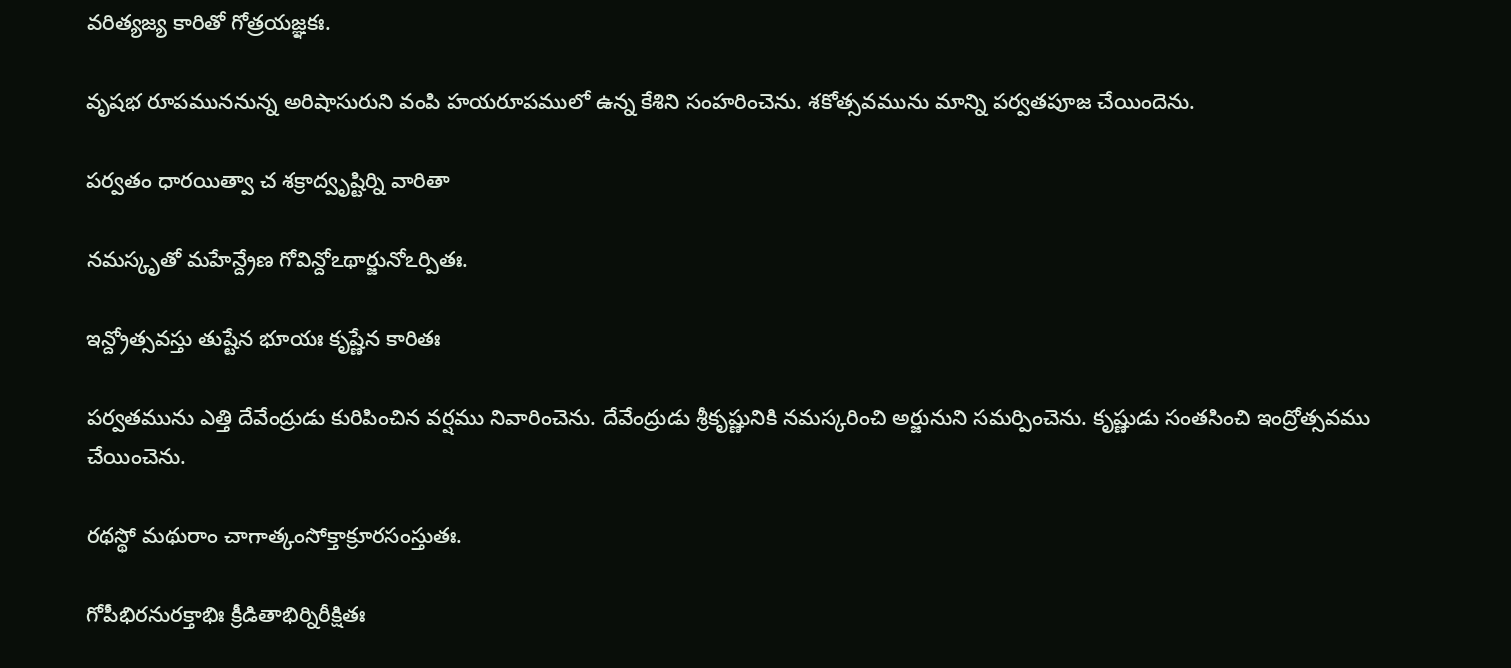వరిత్యజ్య కారితో గోత్రయజ్ఞకః.

వృషభ రూపముననున్న అరిషాసురుని వంపి హయరూపములో ఉన్న కేశిని సంహరించెను. శకోత్సవమును మాన్ని పర్వతపూజ చేయిందెను.

పర్వతం ధారయిత్వా చ శక్రాద్వృష్టిర్ని వారితా

నమస్కృతో మహేన్ద్రేణ గోవిన్దోఽథార్జునోఽర్పితః.

ఇన్ద్రోత్సవస్తు తుష్టేన భూయః కృష్ణేన కారితః

పర్వతమును ఎత్తి దేవేంద్రుడు కురిపించిన వర్షము నివారించెను. దేవేంద్రుడు శ్రీకృష్ణునికి నమస్కరించి అర్జునుని సమర్పించెను. కృష్ణుడు సంతసించి ఇంద్రోత్సవము చేయించెను.

రథస్థో మథురాం చాగాత్కంసోక్తాక్రూరసంస్తుతః.

గోపీభిరనురక్తాభిః క్రీడితాభిర్నిరీక్షితః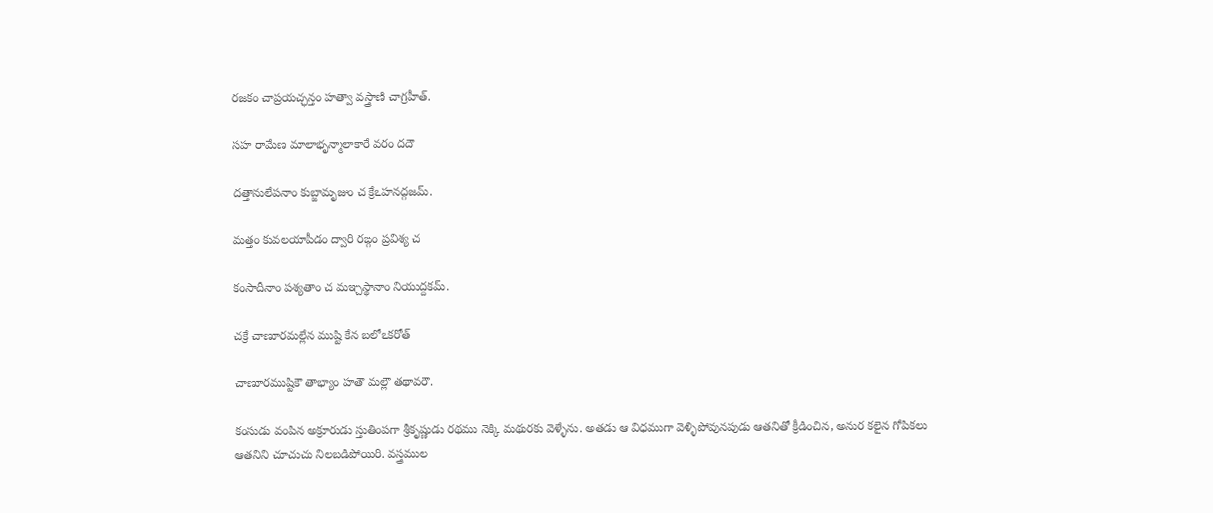రజకం చాప్రయచ్ఛన్తం హత్వా వస్త్రాణి చాగ్రహీత్.

సహ రామేణ మాలాభృన్మాలాకారే వరం దదౌ

దత్తానులేపనాం కుబ్జామృజుం చ క్రేఽహనద్గజమ్.

మత్తం కువలయాపీడం ద్వారి రఙ్గం ప్రవిశ్య చ

కంసాదీనాం పశ్యతాం చ మఞ్చస్థానాం నియుద్దకమ్.

చక్రే చాణూరమల్లేన ముష్టి కేన బలోఽకరోత్

చాణూరముష్టికౌ తాభ్యాం హతౌ మల్లౌ తథావరౌ.

కంసుడు వంపిన అక్రూరుడు స్తుతింపగా శ్రీకృష్ణుడు రథము నెక్కి మథురకు వెళ్ళేను. అతడు ఆ విధముగా వెళ్ళిపోవునపుడు ఆతనితో క్రీడించిన, అనుర కలైన గోపికలు ఆతనిని చూచుచు నిలబడిపోయిరి. వస్త్రముల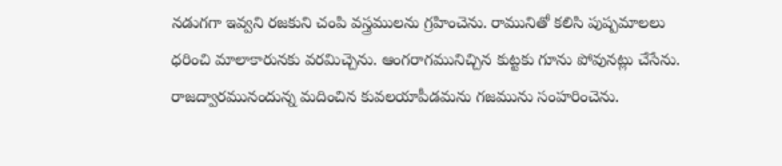నడుగగా ఇవ్వని రజకుని చంపి వస్త్రములను గ్రహించెను. రామునితో కలిసి పుష్పమాలలు ధరించి మాలాకారునకు వరమిచ్చెను. ఆంగరాగమునిచ్చిన కుట్టకు గూను పోవునట్లు చేసేను. రాజద్వారమునందున్న మదించిన కువలయాపీడమను గజమును సంహరించెను.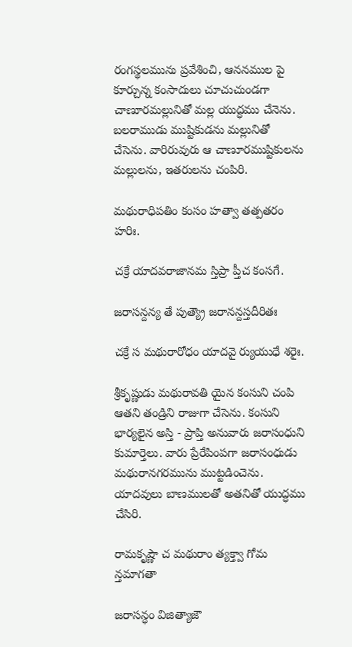రంగస్థలమును ప్రవేశించి, ఆననముల పై కూర్చున్న కంసాదులు చూచుచుండగా చాణూరమల్లునితో మల్ల యుద్ధము చేనెను. బలరాముడు ముష్టికుడను మల్లునితో చేసెను. వారిరువురు ఆ చాణూరముష్టికులను మల్లులను, ఇతరులను చంపిరి.

మథురాధిపతిం కంసం హత్వా తత్పతరం హరిః.

చక్రే యాదవరాజానమ స్తిప్రా ప్తీచ కంసగే.

జరాసన్దన్య తే పుత్య్రౌ జరానన్దస్తదీరితః

చక్రే స మథురారోధం యాదవై ర్యుయుధే శరైః.

శ్రీకృష్ణుడు మథురావతి యైన కంసుని చంపి ఆతని తండ్రిని రాజుగా చేసెను. కంసుని భార్యలైన అస్తి - ప్రాప్తి అనువారు జరాసంధుని కుమార్తెలు. వారు ప్రేరేపింపగా జరాసంధుడు మథురానగరమును ముట్టడించెను. యాదవులు బాణములతో అతనితో యుద్ధము చేసిరి.

రామకృష్ణౌ చ మథురాం త్యక్త్వా గోమ న్తమాగతా

జరాసన్ధం విజిత్యాజౌ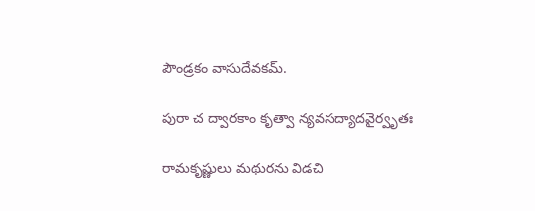పౌండ్రకం వాసుదేవకమ్.

పురా చ ద్వారకాం కృత్వా న్యవసద్యాదవైర్వృతః

రామకృష్ణులు మథురను విడచి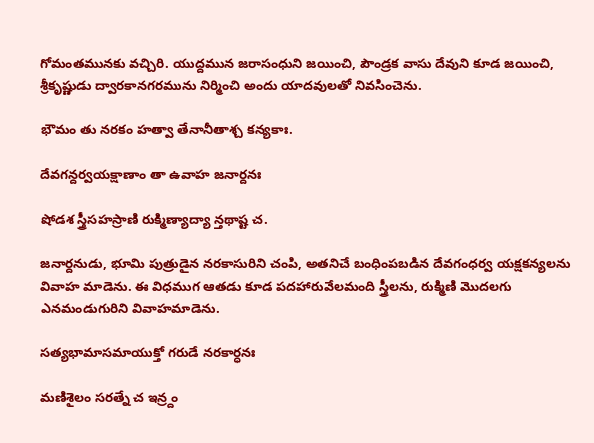గోమంతమునకు వచ్చిరి. యుద్దమున జరాసంధుని జయించి, పౌండ్రక వాసు దేవుని కూడ జయించి, శ్రీకృష్ణుడు ద్వారకానగరమును నిర్మించి అందు యాదవులతో నివసించెను.

భౌమం తు నరకం హత్వా తేనానీతాశ్చ కన్యకాః.

దేవగన్దర్వయక్షాణాం తా ఉవాహ జనార్దనః

షోడశ స్త్రీసహస్రాణి రుక్మిణ్యాద్యా న్తథాష్ట చ.

జనార్దనుడు, భూమి పుత్రుడైన నరకాసురిని చంపి, అతనిచే బంధింపబడిన దేవగంధర్వ యక్షకన్యలను వివాహ మాడెను. ఈ విధముగ ఆతడు కూడ పదహారువేలమంది స్త్రీలను, రుక్మిణి మొదలగు ఎనమండుగురిని వివాహమాడెను.

సత్యభామాసమాయుక్తో గరుడే నరకార్ధనః

మణిశైలం సరత్నే చ ఇన్ర్దం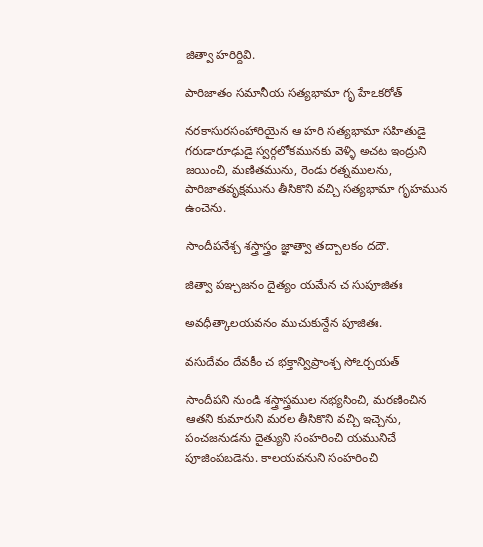జిత్వా హరిర్దివి.

పారిజాతం సమానీయ సత్యభామా గృ హేఽకరోత్

నరకాసురసంహారియైన ఆ హరి సత్యభామా సహితుడై గరుడారూఢుడై స్వర్గలోకమునకు వెళ్ళి అచట ఇంద్రుని జయించి, మణితమును, రెండు రత్నములను, పారిజాతవృక్షమును తీసికొని వచ్చి సత్యభామా గృహమున ఉంచెను.

సాందీపనేశ్చ శస్త్రాస్త్రం జ్ఞాత్వా తద్బాలకం దదౌ.

జిత్వా పఞ్చజనం దైత్యం యమేన చ సుపూజితః

అవధీత్కాలయవనం ముచుకున్దేన పూజితః.

వసుదేవం దేవకీం చ భక్తాన్విప్రాంశ్చ సోఽర్చయత్

సాందీపని నుండి శస్త్రాస్త్రముల నభ్యసించి, మరణించిన ఆతని కుమారుని మరల తీసికొని వచ్చి ఇచ్చెను, పంచజనుడను దైత్యుని సంహరించి యమునిచే పూజింపబడెను. కాలయవనుని సంహరించి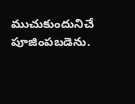ముచుకుందునిచే పూజింపబడెను.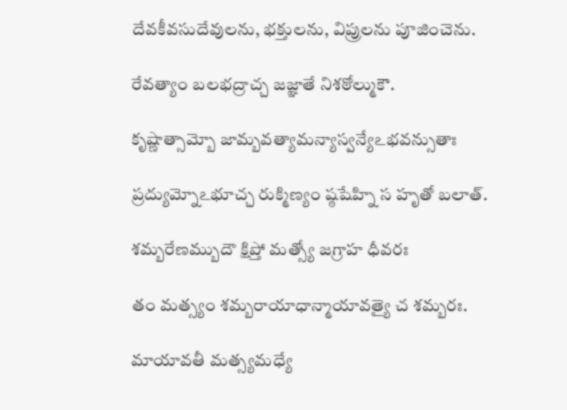దేవకీవసుదేవులను, భక్తులను, విప్రులను పూజించెను.

రేవత్యాం బలభద్రాచ్చ జజ్ఞాతే నిశఠోల్ముకౌ.

కృష్ణాత్సామ్బో జామ్బవత్యామన్యాస్వన్యేఽభవన్సుతాః

ప్రద్యుమ్నోఽభూచ్చ రుక్మిణ్యం ష్ఠషేహ్ని స హృతో బలాత్.

శమ్బరేణమ్బుదౌ క్షిప్తో మత్స్యో జగ్రాహ ధీవరః

తం మత్స్యం శమ్బరాయాధాన్మాయావత్యై చ శమ్బరః.

మాయావతీ మత్స్యమధ్యే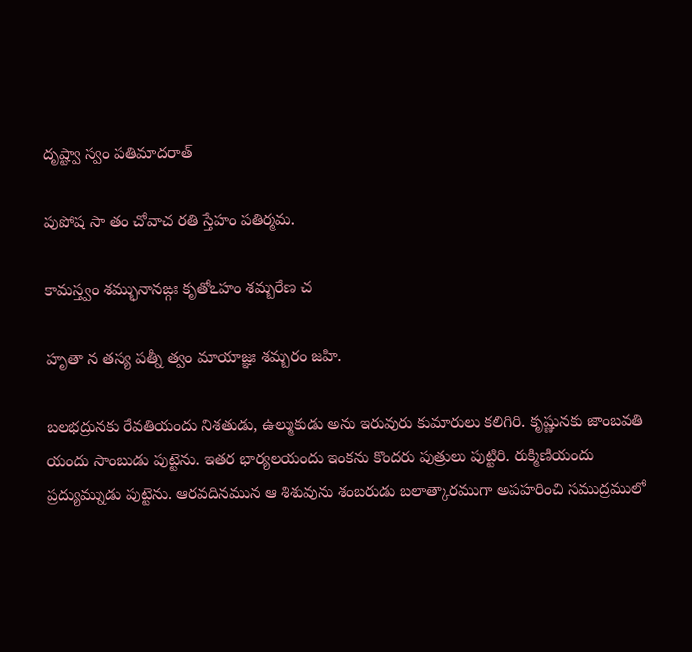దృష్ట్వా స్వం పతిమాదరాత్

పుపోష సా తం చోవాచ రతి స్తేహం పతిర్మమ.

కామస్త్వం శమ్భునానఙ్గః కృతోఽహం శమ్బరేణ చ

హృతా న తస్య పత్నీ త్వం మాయాజ్ఞః శమ్బరం జహి.

బలభద్రునకు రేవతియందు నిశతుడు, ఉల్ముకుడు అను ఇరువురు కుమారులు కలిగిరి. కృష్ణునకు జాంబవతి యందు సాంబుడు పుట్టెను. ఇతర భార్యలయందు ఇంకను కొందరు పుత్రులు పుట్టిరి. రుక్మిణియందు ప్రద్యుమ్నుడు పుట్టెను. ఆరవదినమున ఆ శిశువును శంబరుడు బలాత్కారముగా అపహరించి సముద్రములో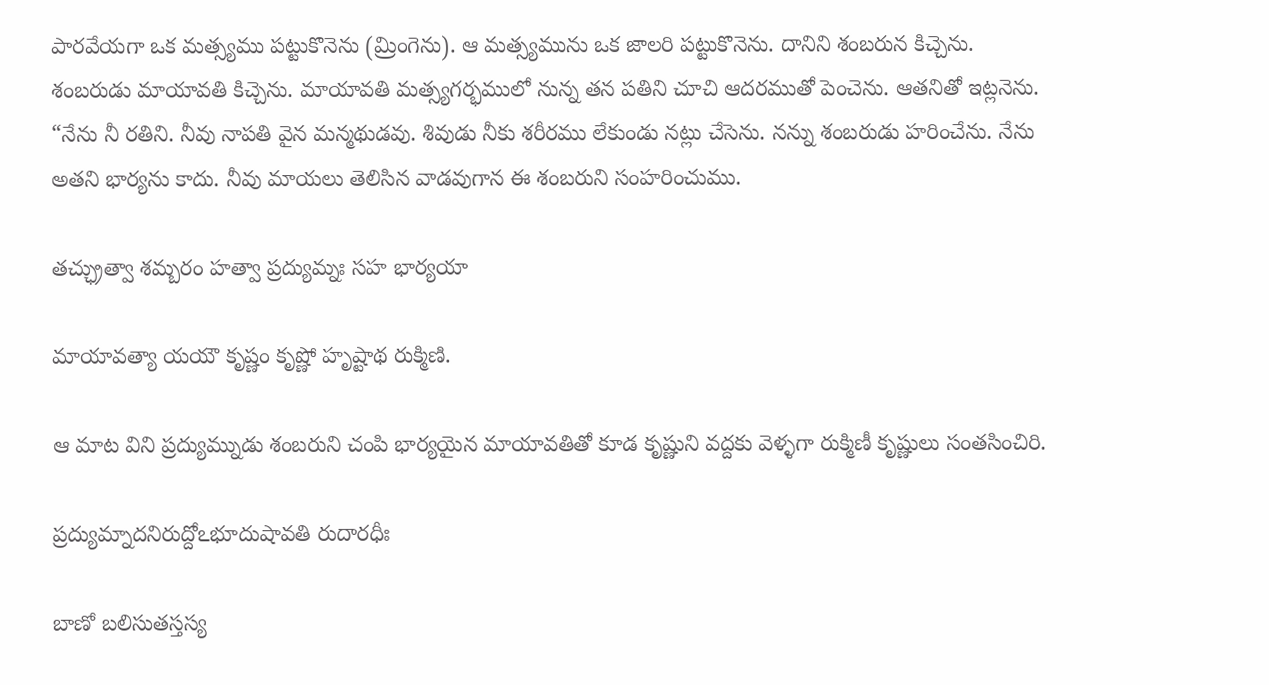పారవేయగా ఒక మత్స్యము పట్టుకొనెను (మ్రింగెను). ఆ మత్స్యమును ఒక జాలరి పట్టుకొనెను. దానిని శంబరున కిచ్చెను. శంబరుడు మాయావతి కిచ్చెను. మాయావతి మత్స్యగర్భములో నున్న తన పతిని చూచి ఆదరముతో పెంచెను. ఆతనితో ఇట్లనెను. “నేను నీ రతిని. నీవు నాపతి వైన మన్మథుడవు. శివుడు నీకు శరీరము లేకుండు నట్లు చేసెను. నన్ను శంబరుడు హరించేను. నేను అతని భార్యను కాదు. నీవు మాయలు తెలిసిన వాడవుగాన ఈ శంబరుని సంహరించుము.

తచ్ఛ్రుత్వా శమ్బరం హత్వా ప్రద్యుమ్నః సహ భార్యయా

మాయావత్యా యయౌ కృష్ణం కృష్ణో హృష్టాథ రుక్మిణి.

ఆ మాట విని ప్రద్యుమ్నుడు శంబరుని చంపి భార్యయైన మాయావతితో కూడ కృష్ణుని వద్దకు వెళ్ళగా రుక్మిణీ కృష్ణులు సంతసించిరి.

ప్రద్యుమ్నాదనిరుద్దోఽభూదుషావతి రుదారధీః

బాణో బలిసుతస్తస్య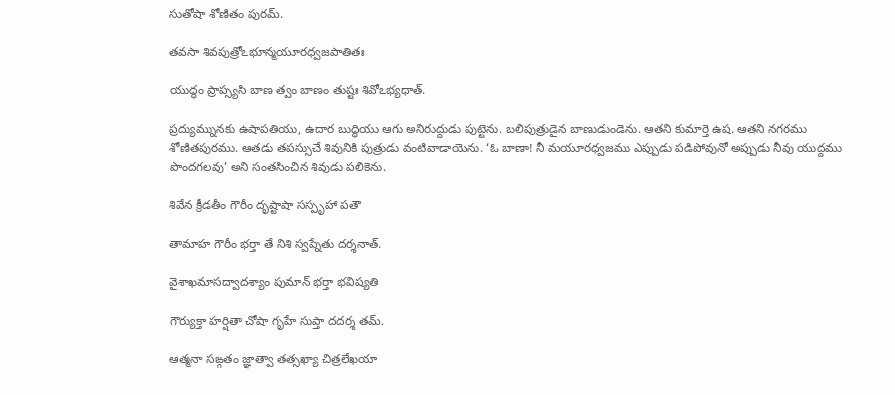సుతోషా శోణితం పురమ్.

తవసా శివపుత్రోఽభూన్మయూరధ్వజపాతితః

యుద్ధం ప్రాప్స్యసి బాణ త్వం బాణం తుష్టః శివోఽభ్యధాత్.

ప్రద్యుమ్నునకు ఉషాపతియు, ఉదార బుద్ధియు ఆగు అనిరుద్దుడు పుట్టెను. బలిపుత్రుడైన బాణుడుండెను. ఆతని కుమార్తె ఉష. ఆతని నగరము శోణితపురము. ఆతడు తపస్సుచే శివునికి పుత్రుడు వంటివాడాయెను. ‘ఓ బాణా! నీ మయూరధ్వజము ఎప్పుడు పడిపోవునో అప్పుడు నీవు యుద్దము పొందగలవు’ అని సంతసించిన శివుడు పలికెను.

శివేన క్రీడతీం గౌరీం దృష్టాషా సస్పృహా పతౌ

తామాహ గౌరీం భర్తా తే నిశి స్వప్నేతు దర్శనాత్.

వైశాఖమాసద్వాదశ్యాం పుమాన్ భర్తా భవిష్యతి

గౌర్యుక్తా హర్షితా చోషా గృహే సుప్తా దదర్శ తమ్.

ఆత్మనా సఙ్గతం జ్ఞాత్వా తత్సఖ్యా చిత్రలేఖయా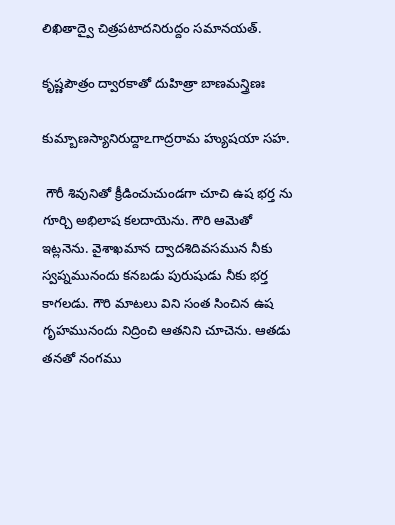లిఖితాద్వై చిత్రపటాదనిరుద్దం సమానయత్.

కృష్ణపౌత్రం ద్వారకాతో దుహిత్రా బాణమన్త్రిణః

కుమ్బాణస్యానిరుద్దాఽగాద్రరామ హ్యుషయా సహ.

 గౌరీ శివునితో క్రీడించుచుండగా చూచి ఉష భర్త ను గూర్చి అభిలాష కలదాయెను. గౌరి ఆమెతో ఇట్లనెను. వైశాఖమాన ద్వాదశిదివసమున నీకు స్వప్నమునందు కనబడు పురుషుడు నీకు భర్త కాగలడు. గౌరి మాటలు విని సంత సించిన ఉష గృహమునందు నిద్రించి ఆతనిని చూచెను. ఆతడు తనతో నంగము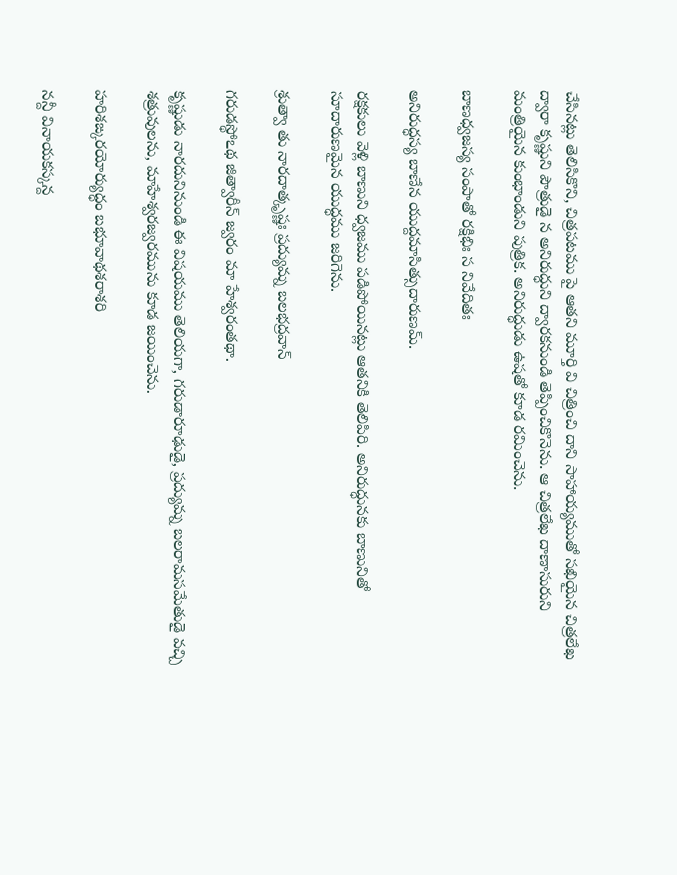చేసినట్లు తెలిసికొని, చిత్రపటము పై ఆతని మూర్తి వి చిత్రించి దాని సాహాయ్యముతో సఖియైన చిత్రలేఖ ద్వారా కృష్ణుని పౌత్రుడై న అనిరుద్ధుని ద్వారకనుండి తెప్పించికొనెను. ఆ చిత్రలేఖ దాణాసురుని మంత్రియైన కుంభాండుని పుత్రిక. అనిరుద్ధుడు ఉషతో కూడ రమించెను.

బాణధ్వజస్య సంపాతో రక్షిభిః స నివేదితః

అనిరుద్ధస్య బాణేన యుద్దమాసిత్సుదారుణమ్.

రక్షకులు వెళ్లి బాణుని ధ్వజము పడిపోయినట్లు ఆతనికి తెలిపిరి. అనిరుద్ధునకు బాణునితో సూదారుణమైన యుద్ధము జరిగెను.

శ్రుత్వా తు నారదాత్కృష్ణః ప్రద్యుమ్న బలభద్రవాన్

గరుడస్థోఽథ జిత్వారీన్ జ్వరం మా హేశ్వరంతథా.

కృష్ణుడు నారదునినుండి ఈ విషయము తెలియగా, గరుడారూఢుడై, ప్రద్యుమ్న బలరామసమేతుడై వచ్చి శత్రువులను, మాహేశ్వరజ్వరమును కూడ జయించెను.

హరిశఙ్కరయోర్యుద్ధం బభూవాథశరాశరి

నన్దీ వినాయకస్కన్ద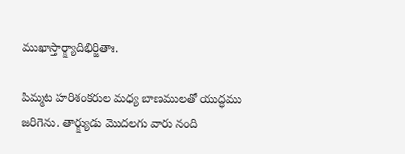ముఖాస్తార్క్ష్యాదిభిర్జితాః.

పిమ్మట హరిశంకరుల మధ్య బాణములతో యుద్ధము జరిగెను. తార్క్ష్యుడు మొదలగు వారు నంది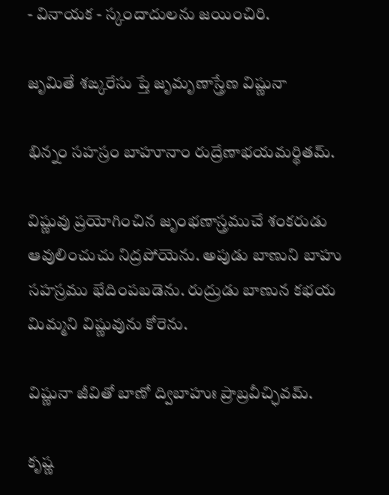- వినాయక - స్కందాదులను జయించిరి.

జృమితే శఙ్కరేసు ప్తే జృమృణాస్త్రేణ విష్ణునా

భిన్నం సహస్రం బాహూనాం రుద్రేణాభయమర్థితమ్.

విష్ణువు ప్రయోగించిన జృంభణాస్త్రముచే శంకరుడు ఆవులించుచు నిద్రపోయెను. అపుడు బాణుని బాహు సహస్రము భేదింపబడెను. రుద్రుడు బాణున కభయ మిమ్మని విష్ణువును కోరెను.

విష్ణునా జీవితో బాణో ద్విబాహుః ప్రాబ్రవీచ్ఛివమ్.

కృష్ణ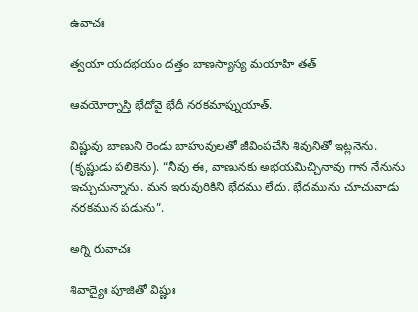ఉవాచః

త్వయా యదభయం దత్తం బాణస్యాస్య మయాహి తత్

ఆవయోర్నాస్తి భేదోవై భేదీ నరకమాప్నుయాత్.

విష్ణువు బాణుని రెండు బాహువులతో జీవింపచేసి శివునితో ఇట్లనెను. (కృష్ణుడు పలికెను). “నీవు ఈ, వాణునకు అభయమిచ్చినావు గాన నేనును ఇచ్చుచున్నాను. మన ఇరువురికిని భేదము లేదు. భేదమును చూచువాడు నరకమున పడును”.

అగ్ని రువాచః

శివాద్యైః పూజితో విష్ణుః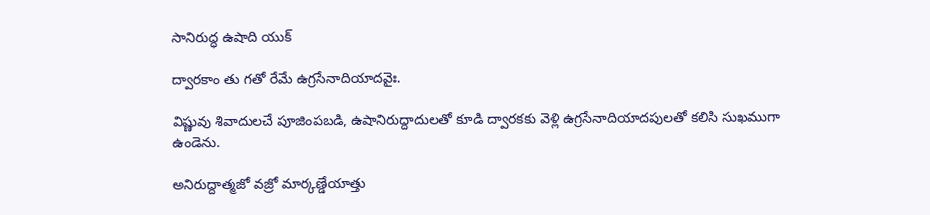సానిరుద్ధ ఉషాది యుక్

ద్వారకాం తు గతో రేమే ఉగ్రసేనాదియాదవైః.

విష్ణువు శివాదులచే పూజింపబడి, ఉషానిరుద్దాదులతో కూడి ద్వారకకు వెళ్లి ఉగ్రసేనాదియాదపులతో కలిసి సుఖముగా ఉండెను.

అనిరుద్దాత్మజో వజ్రో మార్కణ్డేయాత్తు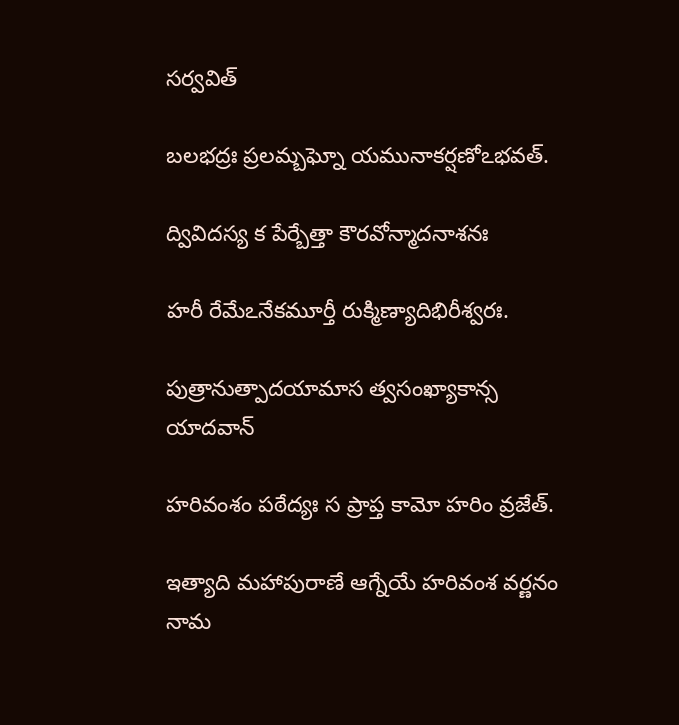సర్వవిత్

బలభద్రః ప్రలమ్బఘ్నో యమునాకర్షణోఽభవత్.

ద్వివిదస్య క పేర్బేత్తా కౌరవోన్మాదనాశనః

హరీ రేమేఽనేకమూర్తీ రుక్మిణ్యాదిభిరీశ్వరః.

పుత్రానుత్పాదయామాస త్వసంఖ్యాకాన్స యాదవాన్

హరివంశం పఠేద్యః స ప్రాప్త కామో హరిం వ్రజేత్.

ఇత్యాది మహాపురాణే ఆగ్నేయే హరివంశ వర్ణనం నామ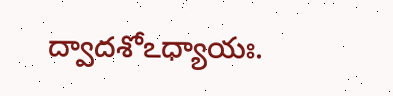ద్వాదశోఽధ్యాయః.